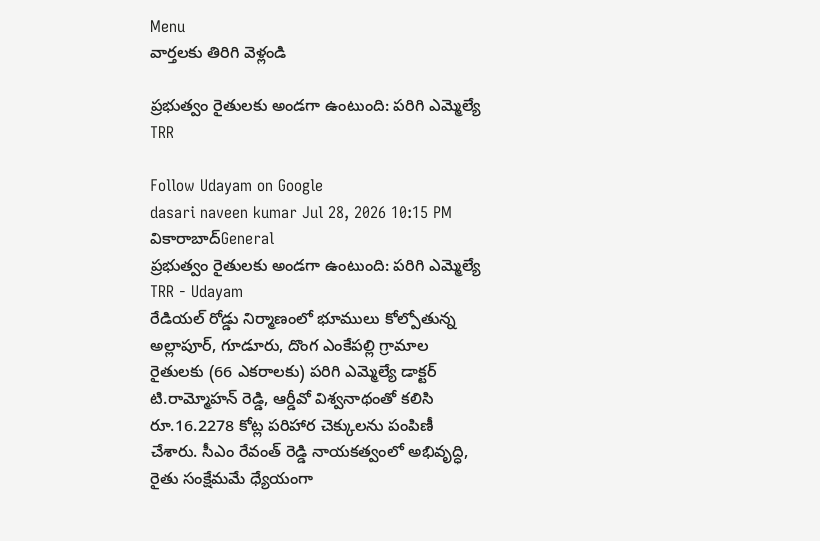Menu
వార్తలకు తిరిగి వెళ్లండి

ప్రభుత్వం రైతులకు అండగా ఉంటుంది: పరిగి ఎమ్మెల్యే TRR

Follow Udayam on Google
dasari naveen kumar Jul 28, 2026 10:15 PM వికారాబాద్General
ప్రభుత్వం రైతులకు అండగా ఉంటుంది: పరిగి ఎమ్మెల్యే TRR - Udayam
రేడియల్ రోడ్డు నిర్మాణంలో భూములు కోల్పోతున్న అల్లాపూర్, గూడూరు, దొంగ ఎంకేపల్లి గ్రామాల రైతులకు (66 ఎకరాలకు) పరిగి ఎమ్మెల్యే డాక్టర్ టి.రామ్మోహన్ రెడ్డి, ఆర్డీవో విశ్వనాథంతో కలిసి రూ.16.2278 కోట్ల పరిహార చెక్కులను పంపిణీ చేశారు. సీఎం రేవంత్ రెడ్డి నాయకత్వంలో అభివృద్ధి, రైతు సంక్షేమమే ధ్యేయంగా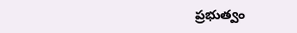ప్రభుత్వం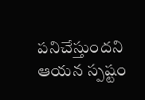పనిచేస్తుందని ఆయన స్పష్టం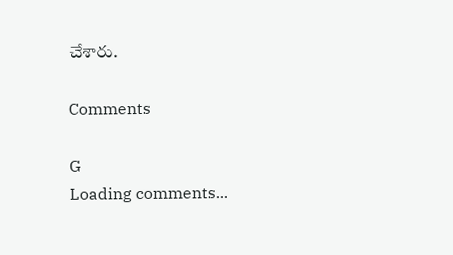చేశారు.

Comments

G
Loading comments...